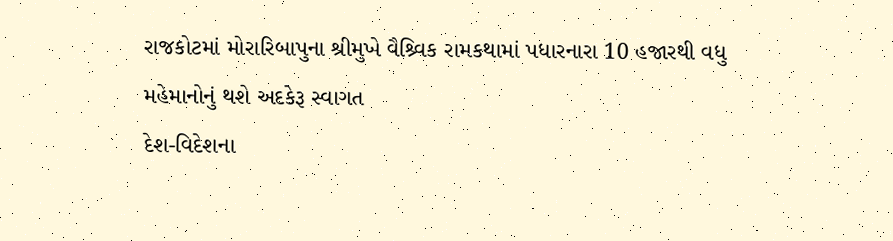રાજકોટમાં મોરારિબાપુના શ્રીમુખે વૈશ્ર્વિક રામકથામાં પધારનારા 10 હજારથી વધુ મહેમાનોનું થશે અદકેરૂ સ્વાગત
દેશ-વિદેશના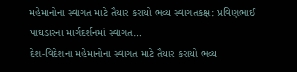મહેમાનોના સ્વાગત માટે તૈયાર કરાયો ભવ્ય સ્વાગતકક્ષ: પ્રવિણભાઈ પાઘડારના માર્ગદર્શનમાં સ્વાગત…
દેશ-વિદેશના મહેમાનોના સ્વાગત માટે તૈયાર કરાયો ભવ્ય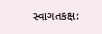સ્વાગતકક્ષ: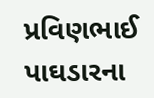પ્રવિણભાઈ પાઘડારના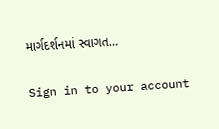માર્ગદર્શનમાં સ્વાગત…

Sign in to your account